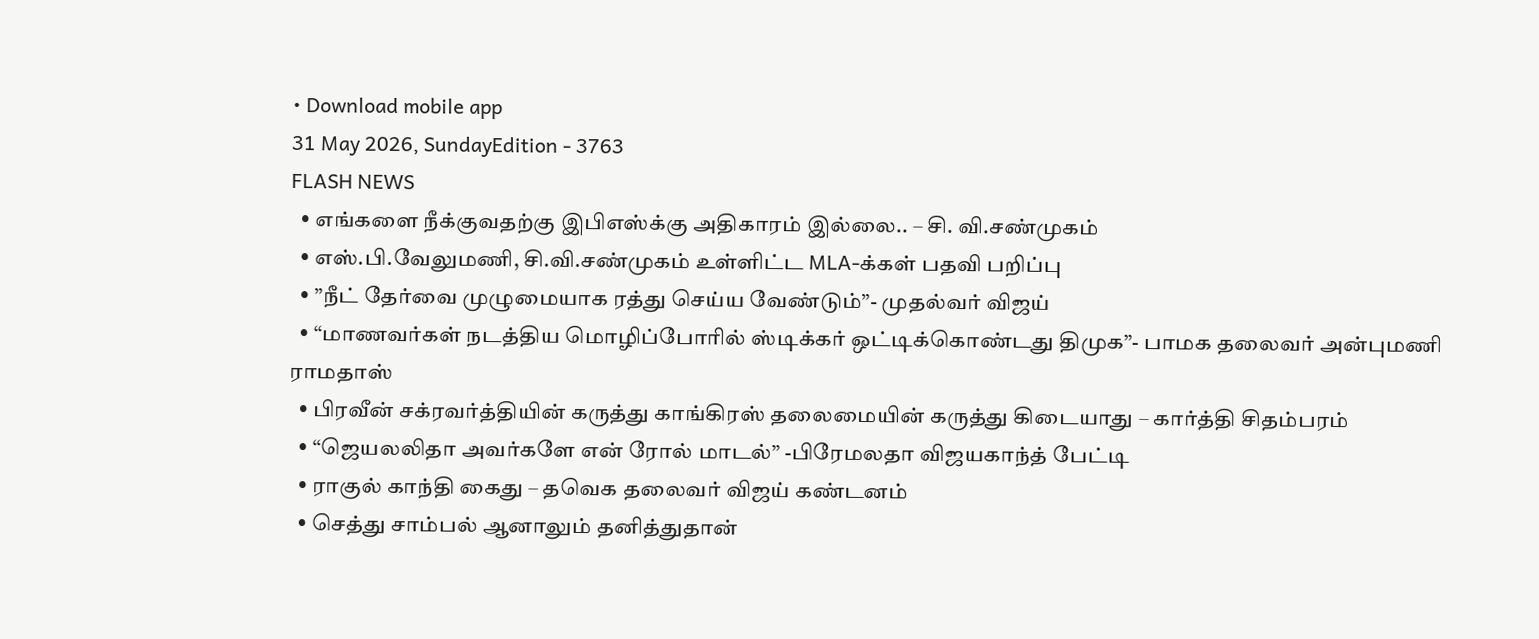• Download mobile app
31 May 2026, SundayEdition - 3763
FLASH NEWS
  • எங்களை நீக்குவதற்கு இபிஎஸ்க்கு அதிகாரம் இல்லை.. – சி. வி.சண்முகம்
  • எஸ்.பி.வேலுமணி, சி.வி.சண்முகம் உள்ளிட்ட MLA-க்கள் பதவி பறிப்பு
  • ”நீட் தேர்வை முழுமையாக ரத்து செய்ய வேண்டும்”- முதல்வர் விஜய்
  • “மாணவர்கள் நடத்திய மொழிப்போரில் ஸ்டிக்கர் ஒட்டிக்கொண்டது திமுக”- பாமக தலைவர் அன்புமணி ராமதாஸ்
  • பிரவீன் சக்ரவர்த்தியின் கருத்து காங்கிரஸ் தலைமையின் கருத்து கிடையாது – கார்த்தி சிதம்பரம்
  • “ஜெயலலிதா அவர்களே என் ரோல் மாடல்” -பிரேமலதா விஜயகாந்த் பேட்டி
  • ராகுல் காந்தி கைது – தவெக தலைவர் விஜய் கண்டனம்
  • செத்து சாம்பல் ஆனாலும் தனித்துதான்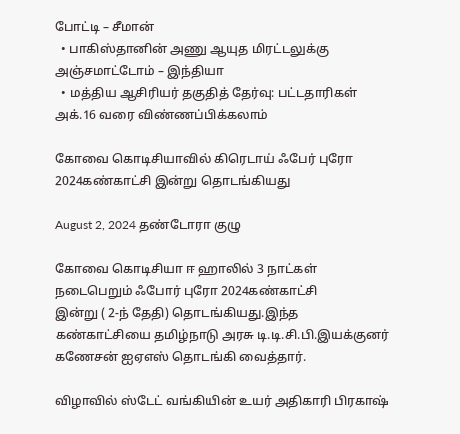போட்டி – சீமான்
  • பாகிஸ்தானின் அணு ஆயுத மிரட்டலுக்கு அஞ்சமாட்டோம் – இந்தியா
  • மத்திய ஆசிரியர் தகுதித் தேர்வு: பட்டதாரிகள் அக்.16 வரை விண்ணப்பிக்கலாம்

கோவை கொடிசியாவில் கிரெடாய் ஃபேர் புரோ 2024கண்காட்சி இன்று தொடங்கியது

August 2, 2024 தண்டோரா குழு

கோவை கொடிசியா ஈ ஹாலில் 3 நாட்கள் நடைபெறும் ஃபோர் புரோ 2024கண்காட்சி
இன்று ( 2-ந் தேதி) தொடங்கியது.இந்த கண்காட்சியை தமிழ்நாடு அரசு டி.டி.சி.பி.இயக்குனர் கணேசன் ஐஏஎஸ் தொடங்கி வைத்தார்.

விழாவில் ஸ்டேட் வங்கியின் உயர் அதிகாரி பிரகாஷ்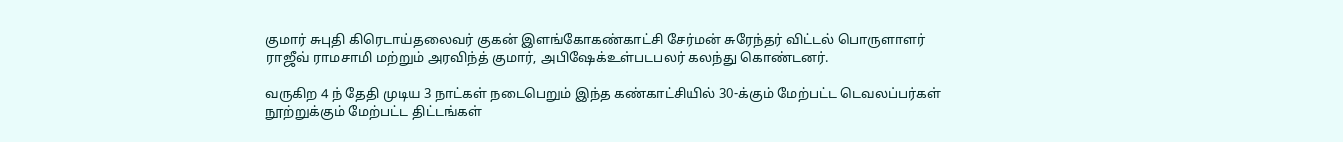குமார் சுபுதி கிரெடாய்தலைவர் குகன் இளங்கோகண்காட்சி சேர்மன் சுரேந்தர் விட்டல் பொருளாளர் ராஜீவ் ராமசாமி மற்றும் அரவிந்த் குமார், அபிஷேக்உள்படபலர் கலந்து கொண்டனர்.

வருகிற 4 ந் தேதி முடிய 3 நாட்கள் நடைபெறும் இந்த கண்காட்சியில் 30-க்கும் மேற்பட்ட டெவலப்பர்கள் நூற்றுக்கும் மேற்பட்ட திட்டங்கள்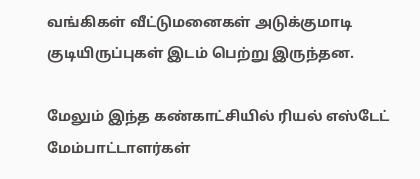வங்கிகள் வீட்டுமனைகள் அடுக்குமாடி குடியிருப்புகள் இடம் பெற்று இருந்தன.

மேலும் இந்த கண்காட்சியில் ரியல் எஸ்டேட் மேம்பாட்டாளர்கள்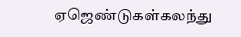ஏஜெண்டுகள்கலந்து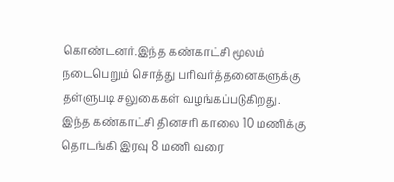கொண்டனர்.இந்த கண்காட்சி மூலம் நடைபெறும் சொத்து பரிவர்த்தனைகளுக்கு தள்ளுபடி சலுகைகள் வழங்கப்படுகிறது.
இந்த கண்காட்சி தினசரி காலை 10 மணிக்கு தொடங்கி இரவு 8 மணி வரை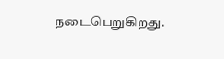நடைபெறுகிறது.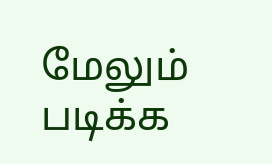மேலும் படிக்க